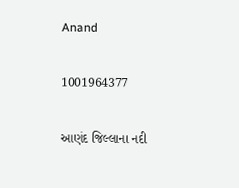Anand

1001964377

આણંદ જિલ્લાના નદી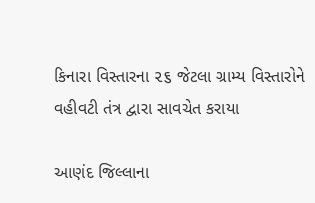કિનારા વિસ્તારના ૨૬ જેટલા ગ્રામ્ય વિસ્તારોને વહીવટી તંત્ર દ્વારા સાવચેત કરાયા

આણંદ જિલ્લાના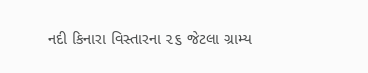નદી કિનારા વિસ્તારના ૨૬ જેટલા ગ્રામ્ય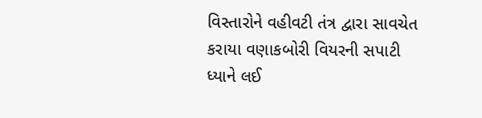વિસ્તારોને વહીવટી તંત્ર દ્વારા સાવચેત કરાયા વણાકબોરી વિયરની સપાટી ધ્યાને લઈ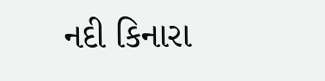નદી કિનારા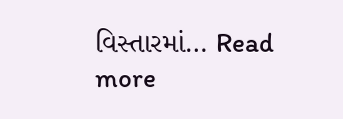વિસ્તારમાં… Read more